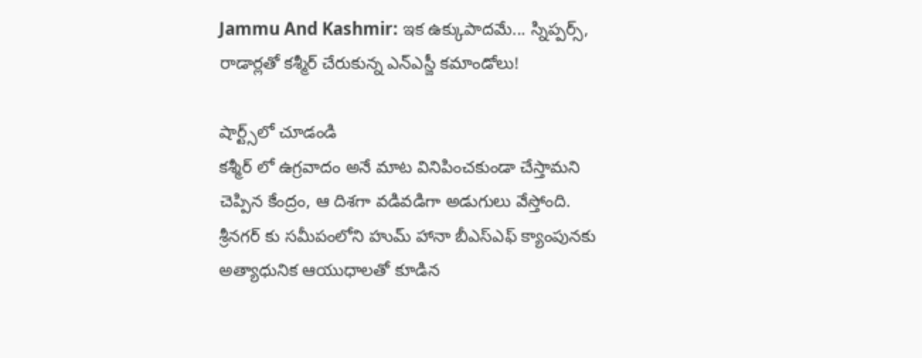Jammu And Kashmir: ఇక ఉక్కుపాదమే... స్నిప్పర్స్, రాడార్లతో కశ్మీర్ చేరుకున్న ఎన్ఎస్జీ కమాండోలు!

షార్ట్స్‌లో చూడండి
కశ్మీర్ లో ఉగ్రవాదం అనే మాట వినిపించకుండా చేస్తామని చెప్పిన కేంద్రం, ఆ దిశగా వడివడిగా అడుగులు వేస్తోంది. శ్రీనగర్ కు సమీపంలోని హుమ్ హానా బీఎస్ఎఫ్ క్యాంపునకు అత్యాధునిక ఆయుధాలతో కూడిన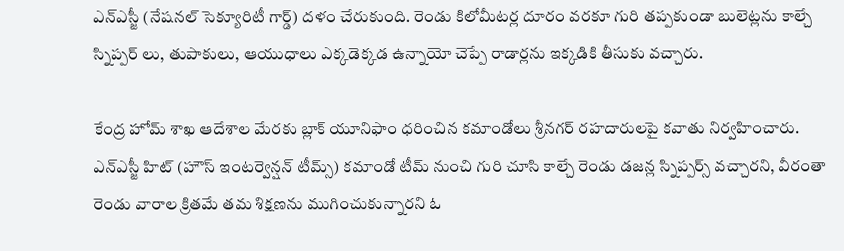ఎన్ఎస్జీ (నేషనల్ సెక్యూరిటీ గార్డ్) దళం చేరుకుంది. రెండు కిలోమీటర్ల దూరం వరకూ గురి తప్పకుండా బులెట్లను కాల్చే స్నిప్పర్ లు, తుపాకులు, ఆయుధాలు ఎక్కడెక్కడ ఉన్నాయో చెప్పే రాడార్లను ఇక్కడికి తీసుకు వచ్చారు.

కేంద్ర హోమ్ శాఖ ఆదేశాల మేరకు బ్లాక్ యూనిఫాం ధరించిన కమాండోలు శ్రీనగర్ రహదారులపై కవాతు నిర్వహించారు. ఎన్ఎస్జీ హిట్ (హౌస్ ఇంటర్వెన్షన్ టీమ్స్) కమాండో టీమ్ నుంచి గురి చూసి కాల్చే రెండు డజన్ల స్నిప్పర్స్ వచ్చారని, వీరంతా రెండు వారాల క్రితమే తమ శిక్షణను ముగించుకున్నారని ఓ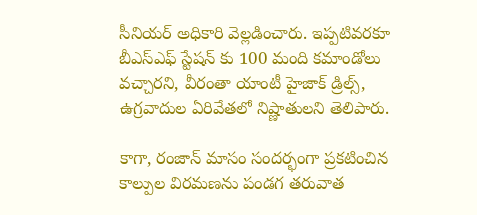సీనియర్ అధికారి వెల్లడించారు. ఇప్పటివరకూ బీఎస్ఎఫ్ స్టేషన్ కు 100 మంది కమాండోలు వచ్చారని, వీరంతా యాంటీ హైజాక్ డ్రిల్స్, ఉగ్రవాదుల ఏరివేతలో నిష్ణాతులని తెలిపారు.

కాగా, రంజాన్ మాసం సందర్భంగా ప్రకటించిన కాల్పుల విరమణను పండగ తరువాత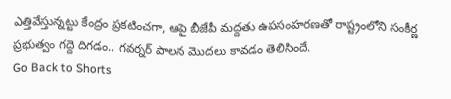ఎత్తివేస్తున్నట్టు కేంద్రం ప్రకటించగా, ఆపై బీజేపీ మద్దతు ఉపసంహరణతో రాష్ట్రంలోని సంకీర్ణ ప్రభుత్వం గద్దె దిగడం.. గవర్నర్ పాలన మొదలు కావడం తెలిసిందే.
Go Back to Shorts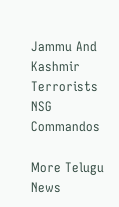Jammu And Kashmir
Terrorists
NSG
Commandos

More Telugu News